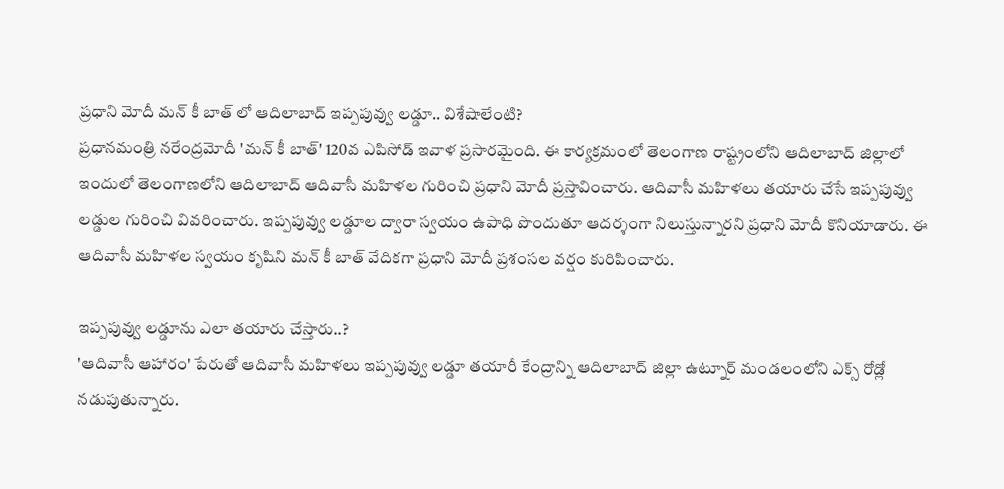ప్రధాని మోదీ మన్ కీ బాత్ లో ఆదిలాబాద్ ఇప్పపువ్వు లడ్డూ.. విశేషాలేంటి?
ప్రధానమంత్రి నరేంద్రమోదీ 'మన్ కీ బాత్' 120వ ఎపిసోడ్ ఇవాళ ప్రసారమైంది. ఈ కార్యక్రమంలో తెలంగాణ రాష్ట్రంలోని ఆదిలాబాద్ జిల్లాలో ఇందులో తెలంగాణలోని ఆదిలాబాద్ ఆదివాసీ మహిళల గురించి ప్రధాని మోదీ ప్రస్తావించారు. ఆదివాసీ మహిళలు తయారు చేసే ఇప్పపువ్వు లడ్డుల గురించి వివరించారు. ఇప్పపువ్వు లడ్డూల ద్వారా స్వయం ఉపాధి పొందుతూ ఆదర్శంగా నిలుస్తున్నారని ప్రధాని మోదీ కొనియాడారు. ఈ ఆదివాసీ మహిళల స్వయం కృషిని మన్ కీ బాత్ వేదికగా ప్రధాని మోదీ ప్రశంసల వర్షం కురిపించారు.

ఇప్పపువ్వు లడ్డూను ఎలా తయారు చేస్తారు..?
'ఆదివాసీ ఆహారం' పేరుతో ఆదివాసీ మహిళలు ఇప్పపువ్వు లడ్డూ తయారీ కేంద్రాన్ని ఆదిలాబాద్ జిల్లా ఉట్నూర్ మండలంలోని ఎక్స్ రోడ్లో నడుపుతున్నారు.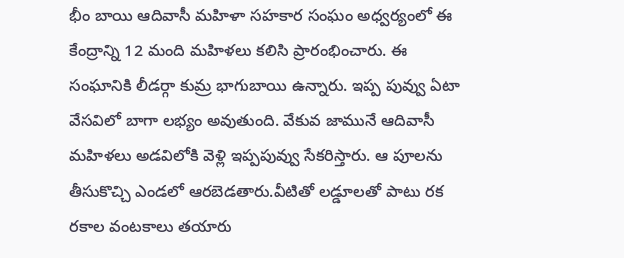భీం బాయి ఆదివాసీ మహిళా సహకార సంఘం అధ్వర్యంలో ఈ కేంద్రాన్ని 12 మంది మహిళలు కలిసి ప్రారంభించారు. ఈ సంఘానికి లీడర్గా కుమ్ర భాగుబాయి ఉన్నారు. ఇప్ప పువ్వు ఏటా వేసవిలో బాగా లభ్యం అవుతుంది. వేకువ జామునే ఆదివాసీ మహిళలు అడవిలోకి వెళ్లి ఇప్పపువ్వు సేకరిస్తారు. ఆ పూలను తీసుకొచ్చి ఎండలో ఆరబెడతారు.వీటితో లడ్డూలతో పాటు రక రకాల వంటకాలు తయారు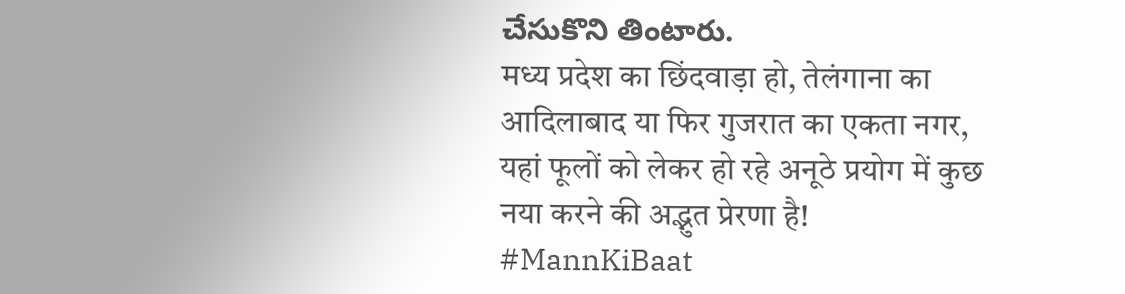చేసుకొని తింటారు.
मध्य प्रदेश का छिंदवाड़ा हो, तेलंगाना का आदिलाबाद या फिर गुजरात का एकता नगर, यहां फूलों को लेकर हो रहे अनूठे प्रयोग में कुछ नया करने की अद्भुत प्रेरणा है! #MannKiBaat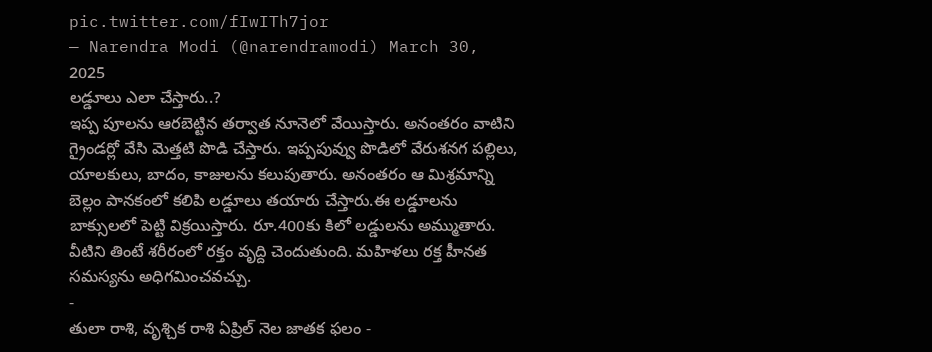pic.twitter.com/fIwITh7jor
— Narendra Modi (@narendramodi) March 30, 2025
లడ్డూలు ఎలా చేస్తారు..?
ఇప్ప పూలను ఆరబెట్టిన తర్వాత నూనెలో వేయిస్తారు. అనంతరం వాటిని గ్రైండర్లో వేసి మెత్తటి పొడి చేస్తారు. ఇప్పపువ్వు పొడిలో వేరుశనగ పల్లిలు, యాలకులు, బాదం, కాజులను కలుపుతారు. అనంతరం ఆ మిశ్రమాన్ని బెల్లం పానకంలో కలిపి లడ్డూలు తయారు చేస్తారు.ఈ లడ్డూలను బాక్సులలో పెట్టి విక్రయిస్తారు. రూ.400కు కిలో లడ్డులను అమ్ముతారు. వీటిని తింటే శరీరంలో రక్తం వృద్ది చెందుతుంది. మహిళలు రక్త హీనత సమస్యను అధిగమించవచ్చు.
-
తులా రాశి, వృశ్చిక రాశి ఏప్రిల్ నెల జాతక ఫలం -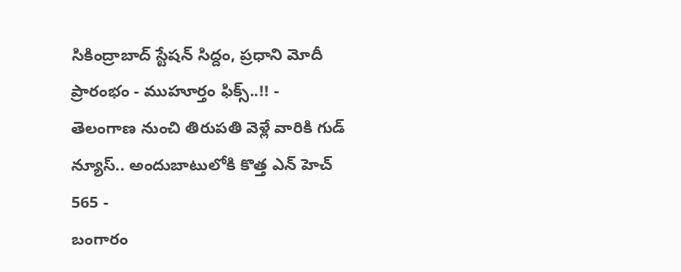సికింద్రాబాద్ స్టేషన్ సిద్దం, ప్రధాని మోదీ ప్రారంభం - ముహూర్తం ఫిక్స్..!! -
తెలంగాణ నుంచి తిరుపతి వెళ్లే వారికి గుడ్ న్యూస్.. అందుబాటులోకి కొత్త ఎన్ హెచ్ 565 -
బంగారం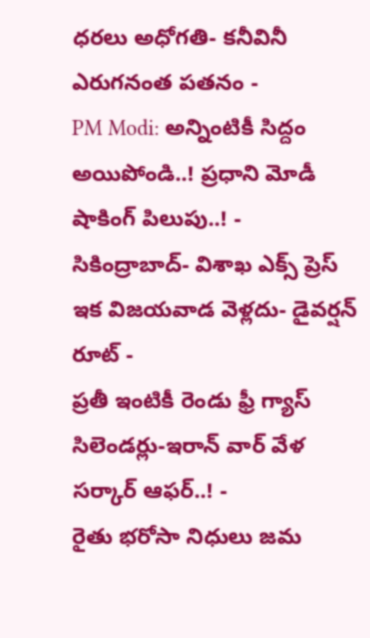ధరలు అధోగతి- కనీవినీ ఎరుగనంత పతనం -
PM Modi: అన్నింటికీ సిద్దం అయిపోండి..! ప్రధాని మోడీ షాకింగ్ పిలుపు..! -
సికింద్రాబాద్- విశాఖ ఎక్స్ ప్రెస్ ఇక విజయవాడ వెళ్లదు- డైవర్షన్ రూట్ -
ప్రతీ ఇంటికీ రెండు ఫ్రీ గ్యాస్ సిలెండర్లు-ఇరాన్ వార్ వేళ సర్కార్ ఆఫర్..! -
రైతు భరోసా నిధులు జమ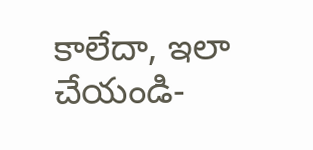కాలేదా, ఇలా చేయండి-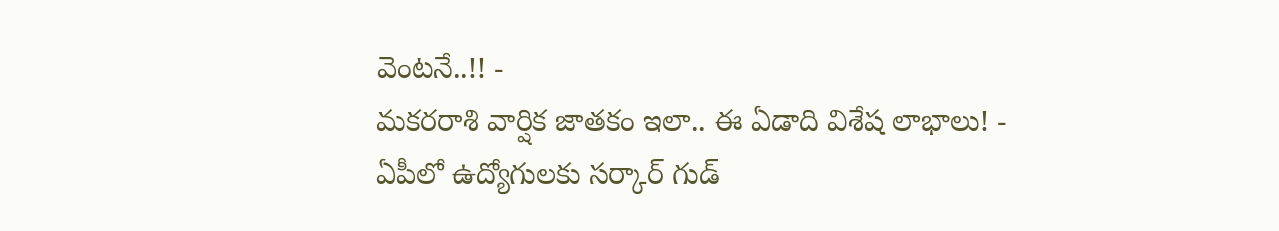వెంటనే..!! -
మకరరాశి వార్షిక జాతకం ఇలా.. ఈ ఏడాది విశేష లాభాలు! -
ఏపీలో ఉద్యోగులకు సర్కార్ గుడ్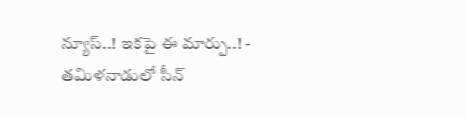న్యూస్..! ఇకపై ఈ మార్పు..! -
తమిళనాడులో సీన్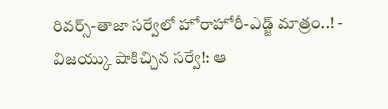రివర్స్-తాజా సర్వేలో హోరాహోరీ-ఎడ్జ్ మాత్రం..! -
విజయ్కు షాకిచ్చిన సర్వే!: ఆ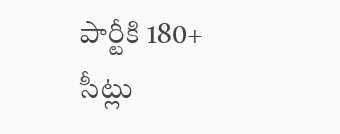పార్టీకి 180+ సీట్లు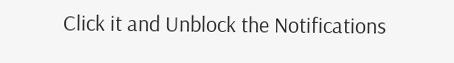Click it and Unblock the Notifications